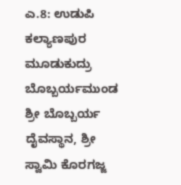ಎ.8: ಉಡುಪಿ ಕಲ್ಯಾಣಪುರ ಮೂಡುಕುದ್ರು ಬೊಬ್ಬರ್ಯಮುಂಡ ಶ್ರೀ ಬೊಬ್ಬರ್ಯ ದೈವಸ್ಥಾನ, ಶ್ರೀ ಸ್ವಾಮಿ ಕೊರಗಜ್ಜ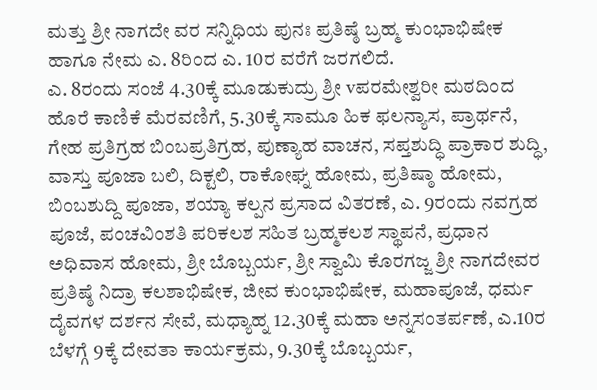ಮತ್ತು ಶ್ರೀ ನಾಗದೇ ವರ ಸನ್ನಿಧಿಯ ಪುನಃ ಪ್ರತಿಷ್ಠೆ ಬ್ರಹ್ಮ ಕುಂಭಾಭಿಷೇಕ ಹಾಗೂ ನೇಮ ಎ. 8ರಿಂದ ಎ. 10ರ ವರೆಗೆ ಜರಗಲಿದೆ.
ಎ. 8ರಂದು ಸಂಜೆ 4.30ಕ್ಕೆ ಮೂಡುಕುದ್ರು ಶ್ರೀ vಪರಮೇಶ್ವರೀ ಮಠದಿಂದ ಹೊರೆ ಕಾಣಿಕೆ ಮೆರವಣಿಗೆ, 5.30ಕ್ಕೆ ಸಾಮೂ ಹಿಕ ಫಲನ್ಯಾಸ, ಪ್ರಾರ್ಥನೆ, ಗೇಹ ಪ್ರತಿಗ್ರಹ ಬಿಂಬಪ್ರತಿಗ್ರಹ, ಪುಣ್ಯಾಹ ವಾಚನ, ಸಪ್ತಶುದ್ಧಿ ಪ್ರಾಕಾರ ಶುದ್ಧಿ, ವಾಸ್ತು ಪೂಜಾ ಬಲಿ, ದಿಕ್ಟಲಿ, ರಾಕೋಘ್ನ ಹೋಮ, ಪ್ರತಿಷ್ಠಾ ಹೋಮ, ಬಿಂಬಶುದ್ದಿ ಪೂಜಾ, ಶಯ್ಯಾ ಕಲ್ಪನ ಪ್ರಸಾದ ವಿತರಣೆ, ಎ. 9ರಂದು ನವಗ್ರಹ ಪೂಜೆ, ಪಂಚವಿಂಶತಿ ಪರಿಕಲಶ ಸಹಿತ ಬ್ರಹ್ಮಕಲಶ ಸ್ಥಾಪನೆ, ಪ್ರಧಾನ ಅಧಿವಾಸ ಹೋಮ, ಶ್ರೀ ಬೊಬ್ಬರ್ಯ, ಶ್ರೀ ಸ್ವಾಮಿ ಕೊರಗಜ್ಜ ಶ್ರೀ ನಾಗದೇವರ ಪ್ರತಿಷ್ಠೆ ನಿದ್ರಾ ಕಲಶಾಭಿಷೇಕ, ಜೀವ ಕುಂಭಾಭಿಷೇಕ, ಮಹಾಪೂಜೆ, ಧರ್ಮ ದೈವಗಳ ದರ್ಶನ ಸೇವೆ, ಮಧ್ಯಾಹ್ನ 12.30ಕ್ಕೆ ಮಹಾ ಅನ್ನಸಂತರ್ಪಣೆ, ಎ.10ರ ಬೆಳಗ್ಗೆ 9ಕ್ಕೆ ದೇವತಾ ಕಾರ್ಯಕ್ರಮ, 9.30ಕ್ಕೆ ಬೊಬ್ಬರ್ಯ,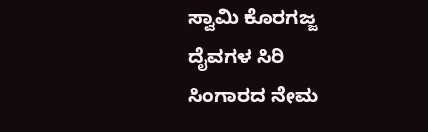ಸ್ವಾಮಿ ಕೊರಗಜ್ಜ ದೈವಗಳ ಸಿರಿ ಸಿಂಗಾರದ ನೇಮ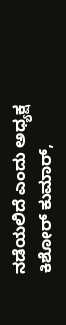ನಡೆಯಲಿದೆ ಎಂದು ಅಧ್ಯಕ್ಷ ಕಿಶೋರ್ ಕುಮಾರ್,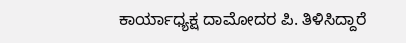ಕಾರ್ಯಾಧ್ಯಕ್ಷ ದಾಮೋದರ ಪಿ. ತಿಳಿಸಿದ್ದಾರೆ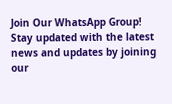Join Our WhatsApp Group!
Stay updated with the latest news and updates by joining our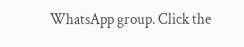WhatsApp group. Click the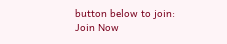button below to join:
Join Now